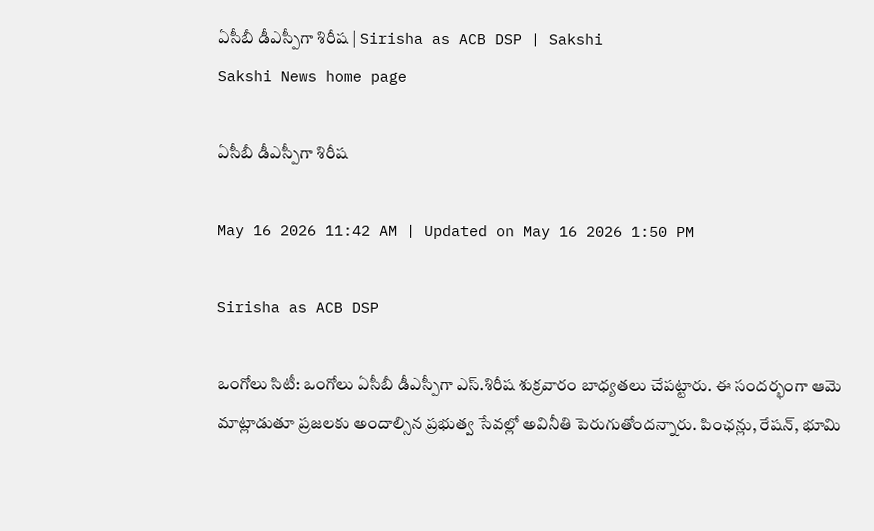ఏసీబీ డీఎస్పీగా శిరీష | Sirisha as ACB DSP | Sakshi
Sakshi News home page

ఏసీబీ డీఎస్పీగా శిరీష

May 16 2026 11:42 AM | Updated on May 16 2026 1:50 PM

Sirisha as ACB DSP

ఒంగోలు సిటీ: ఒంగోలు ఏసీబీ డీఎస్పీగా ఎస్‌.శిరీష శుక్రవారం బాధ్యతలు చేపట్టారు. ఈ సందర్భంగా ఆమె మాట్లాడుతూ ప్రజలకు అందాల్సిన ప్రభుత్వ సేవల్లో అవినీతి పెరుగుతోందన్నారు. పింఛన్లు, రేషన్, భూమి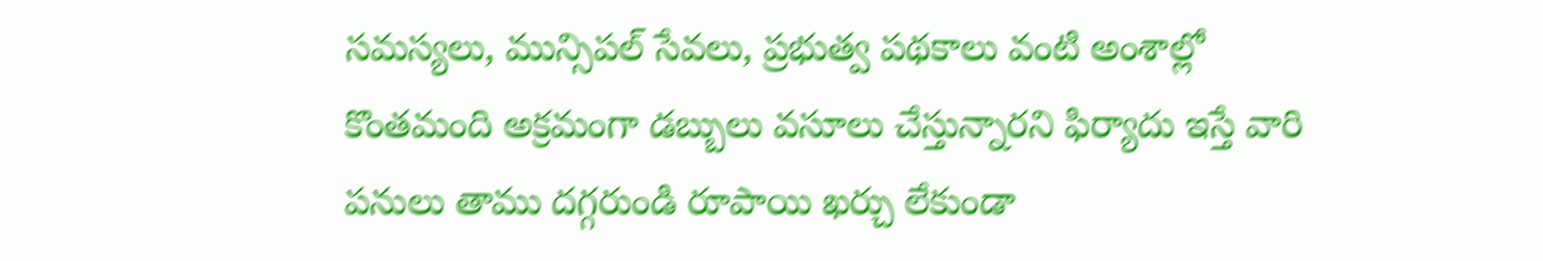సమస్యలు, మున్సిపల్‌ సేవలు, ప్రభుత్వ పథకాలు వంటి అంశాల్లో కొంతమంది అక్రమంగా డబ్బులు వసూలు చేస్తున్నారని ఫిర్యాదు ఇస్తే వారి పనులు తాము దగ్గరుండి రూపాయి ఖర్చు లేకుండా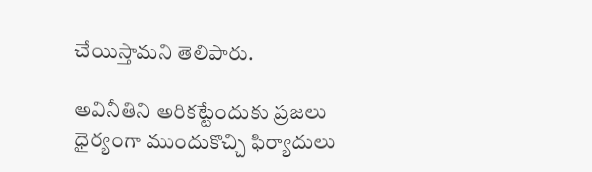చేయిస్తామని తెలిపారు.

అవినీతిని అరికట్టేందుకు ప్రజలు ధైర్యంగా ముందుకొచ్చి ఫిర్యాదులు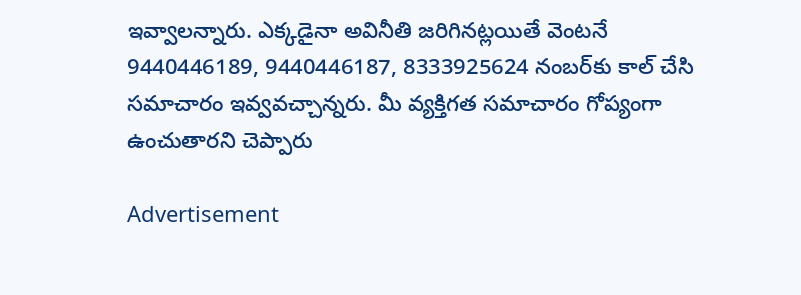ఇవ్వాలన్నారు. ఎక్కడైనా అవినీతి జరిగినట్లయితే వెంటనే 9440446189, 9440446187, 8333925624 నంబర్‌కు కాల్‌ చేసి సమాచారం ఇవ్వవచ్చాన్నరు. మీ వ్యక్తిగత సమాచారం గోప్యంగా ఉంచుతారని చెప్పారు

Advertisement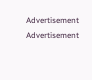Advertisement
Advertisement